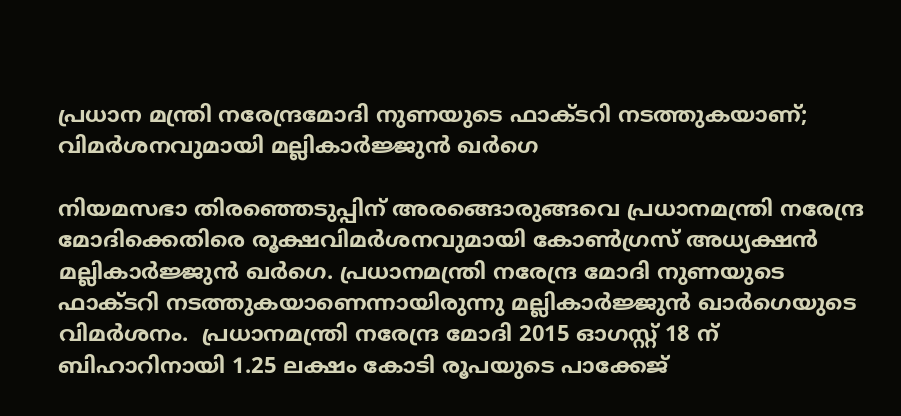പ്രധാന മന്ത്രി നരേന്ദ്രമോദി നുണയുടെ ഫാക്‌ടറി നടത്തുകയാണ്; വിമർശനവുമായി മല്ലികാർജ്ജുൻ ഖർഗെ

നിയമസഭാ തിരഞ്ഞെടുപ്പിന് അരങ്ങൊരുങ്ങവെ പ്രധാനമന്ത്രി നരേന്ദ്ര മോദിക്കെതിരെ രൂക്ഷവിമർശനവുമായി കോൺഗ്രസ് അധ്യക്ഷൻ മല്ലികാർജ്ജുൻ ഖർഗെ. പ്രധാനമന്ത്രി നരേന്ദ്ര മോദി നുണയുടെ ഫാക്ടറി നടത്തുകയാണെന്നായിരുന്നു മല്ലികാർജ്ജുൻ ഖാർഗെയുടെ വിമർശനം.  പ്രധാനമന്ത്രി നരേന്ദ്ര മോദി 2015 ഓഗസ്റ്റ് 18 ന് ബിഹാറിനായി 1.25 ലക്ഷം കോടി രൂപയുടെ പാക്കേജ്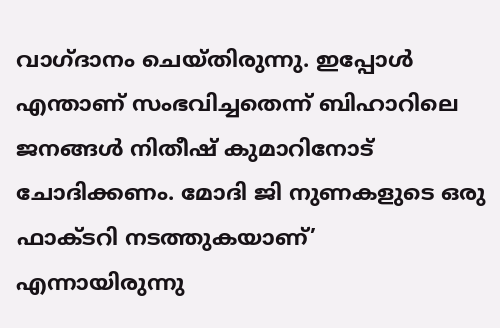വാഗ്ദാനം ചെയ്തിരുന്നു. ഇപ്പോൾ എന്താണ് സംഭവിച്ചതെന്ന് ബിഹാറിലെ ജനങ്ങൾ നിതീഷ് കുമാറിനോട് ചോദിക്കണം. മോദി ജി നുണകളുടെ ഒരു ഫാക്ടറി നടത്തുകയാണ്’ എന്നായിരുന്നു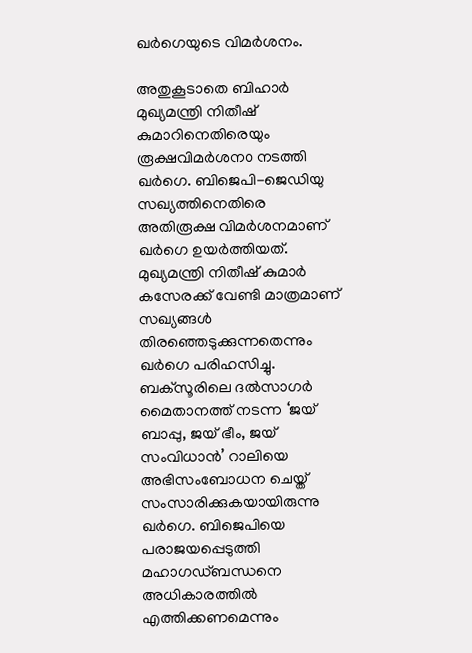ഖർഗെയുടെ വിമ‍ർശനം.

അതുകൂടാതെ ബിഹാർ മുഖ്യമന്ത്രി നിതീഷ് കുമാറിനെതിരെയും രൂക്ഷവിമർശന൦ നടത്തി ഖർഗെ. ബിജെപി-ജെഡിയു സഖ്യത്തിനെതിരെ അതിരൂക്ഷ വിമർശനമാണ് ഖർഗെ ഉയർത്തിയത്. മുഖ്യമന്ത്രി നിതീഷ് കുമാർ കസേരക്ക് വേണ്ടി മാത്രമാണ് സഖ്യങ്ങൾ തിരഞ്ഞെടുക്കുന്നതെന്നും ഖർഗെ പരിഹസിച്ചു. ബക്സൂരിലെ ദൽസാഗർ മൈതാനത്ത് നടന്ന ‘ജയ് ബാപ്പു, ജയ് ഭീം, ജയ് സംവിധാൻ’ റാലിയെ അഭിസംബോധന ചെയ്ത് സംസാരിക്കുകയായിരുന്നു ഖർഗെ. ബിജെപിയെ പരാജയപ്പെടുത്തി മഹാഗഡ്ബന്ധനെ അധികാരത്തിൽ എത്തിക്കണമെന്നും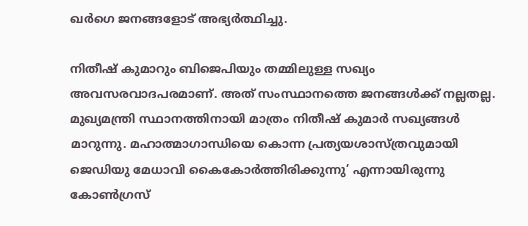ഖർഗെ ജനങ്ങളോട് അഭ്യർത്ഥിച്ചു.

നിതീഷ് കുമാറും ബിജെപിയും തമ്മിലുള്ള സഖ്യം അവസരവാദപരമാണ്. അത് സംസ്ഥാനത്തെ ജനങ്ങൾക്ക് നല്ലതല്ല. മുഖ്യമന്ത്രി സ്ഥാനത്തിനായി മാത്രം നിതീഷ് കുമാർ സഖ്യങ്ങൾ മാറുന്നു. മഹാത്മാഗാന്ധിയെ കൊന്ന പ്രത്യയശാസ്ത്രവുമായി ജെഡിയു മേധാവി കൈകോർത്തിരിക്കുന്നു’ എന്നായിരുന്നു കോൺഗ്രസ്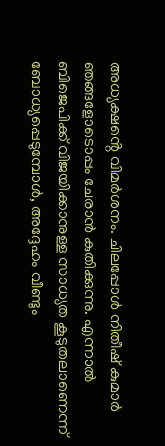അധ്യക്ഷൻ്റെ വിമർശനം. ചിലപ്പോൾ നിതീഷ് കുമാർ ഞങ്ങളോടൊപ്പം ചേരാൻ കുതിക്കുന്നു. എന്നാൽ ബിജെപിക്ക് വിജയിക്കാനുള്ള സാധ്യത കൂടുതലാണെന്ന് ബോധ്യപ്പെടുമ്പോൾ, അദ്ദേഹം വീണ്ടും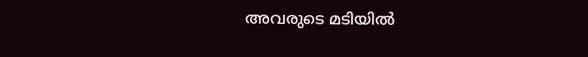അവരുടെ മടിയിൽ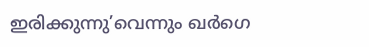ഇരിക്കുന്നു’വെന്നും ഖർഗെ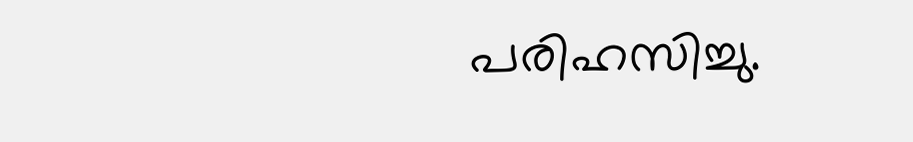പരിഹസിച്ചു.